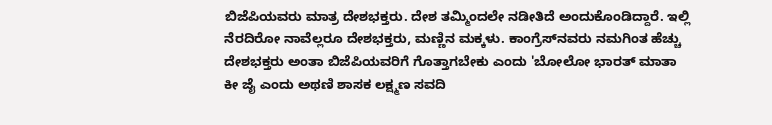ಬಿಜೆಪಿಯವರು ಮಾತ್ರ ದೇಶಭಕ್ತರು. ದೇಶ ತಮ್ಮಿಂದಲೇ ನಡೀತಿದೆ ಅಂದುಕೊಂಡಿದ್ದಾರೆ. ಇಲ್ಲಿ‌ ನೆರದಿರೋ ನಾವೆಲ್ಲರೂ ದೇಶಭಕ್ತರು, ಮಣ್ಣಿನ ಮಕ್ಕಳು. ಕಾಂಗ್ರೆಸ್‌ನವರು ನಮಗಿಂತ ಹೆಚ್ಚು ದೇಶಭಕ್ತರು ಅಂತಾ ಬಿಜೆಪಿಯವರಿಗೆ ಗೊತ್ತಾಗಬೇಕು ಎಂದು 'ಬೋಲೋ ಭಾರತ್ ಮಾತಾ ಕೀ ಜೈ ಎಂದು ಅಥಣಿ ಶಾಸಕ ಲಕ್ಷ್ಮಣ ಸವದಿ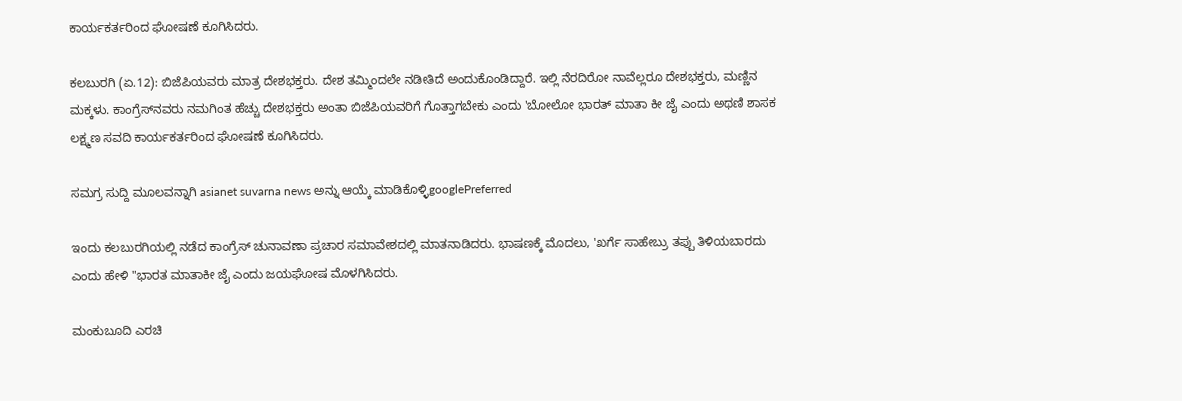ಕಾರ್ಯಕರ್ತರಿಂದ ಘೋಷಣೆ ಕೂಗಿಸಿದರು.

ಕಲಬುರಗಿ (ಏ.12): ಬಿಜೆಪಿಯವರು ಮಾತ್ರ ದೇಶಭಕ್ತರು. ದೇಶ ತಮ್ಮಿಂದಲೇ ನಡೀತಿದೆ ಅಂದುಕೊಂಡಿದ್ದಾರೆ. ಇಲ್ಲಿ‌ ನೆರದಿರೋ ನಾವೆಲ್ಲರೂ ದೇಶಭಕ್ತರು, ಮಣ್ಣಿನ ಮಕ್ಕಳು. ಕಾಂಗ್ರೆಸ್‌ನವರು ನಮಗಿಂತ ಹೆಚ್ಚು ದೇಶಭಕ್ತರು ಅಂತಾ ಬಿಜೆಪಿಯವರಿಗೆ ಗೊತ್ತಾಗಬೇಕು ಎಂದು 'ಬೋಲೋ ಭಾರತ್ ಮಾತಾ ಕೀ ಜೈ ಎಂದು ಅಥಣಿ ಶಾಸಕ ಲಕ್ಷ್ಮಣ ಸವದಿ ಕಾರ್ಯಕರ್ತರಿಂದ ಘೋಷಣೆ ಕೂಗಿಸಿದರು.

ಸಮಗ್ರ ಸುದ್ದಿ ಮೂಲವನ್ನಾಗಿ asianet suvarna news ಅನ್ನು ಆಯ್ಕೆ ಮಾಡಿಕೊಳ್ಳಿgooglePreferred

ಇಂದು ಕಲಬುರಗಿಯಲ್ಲಿ ನಡೆದ ಕಾಂಗ್ರೆಸ್ ಚುನಾವಣಾ ಪ್ರಚಾರ ಸಮಾವೇಶದಲ್ಲಿ ಮಾತನಾಡಿದರು. ಭಾಷಣಕ್ಕೆ ಮೊದಲು, 'ಖರ್ಗೆ ಸಾಹೇಬ್ರು ತಪ್ಪು ತಿಳಿಯಬಾರದು ಎಂದು ಹೇಳಿ "ಭಾರತ ಮಾತಾಕೀ ಜೈ ಎಂದು ಜಯಘೋಷ ಮೊಳಗಿಸಿದರು.

ಮಂಕುಬೂದಿ ಎರಚಿ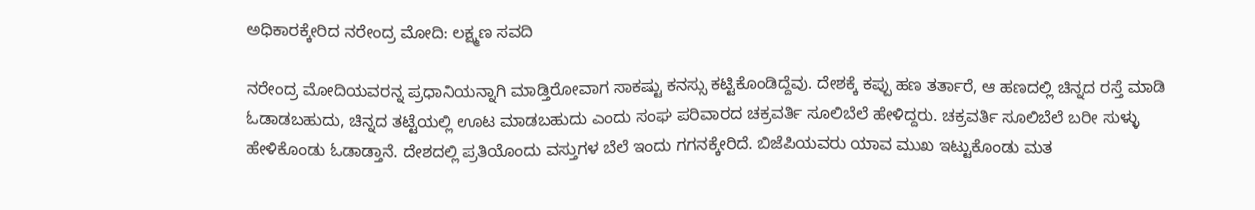ಅಧಿಕಾರಕ್ಕೇರಿದ ನರೇಂದ್ರ ಮೋದಿ: ಲಕ್ಷ್ಮಣ ಸವದಿ

ನರೇಂದ್ರ ಮೋದಿಯವರನ್ನ ಪ್ರಧಾನಿಯನ್ನಾಗಿ ಮಾಡ್ತಿರೋವಾಗ ಸಾಕಷ್ಟು ಕನಸ್ಸು ಕಟ್ಟಿಕೊಂಡಿದ್ದೆವು. ದೇಶಕ್ಕೆ ಕಪ್ಪು ಹಣ ತರ್ತಾರೆ, ಆ ಹಣದಲ್ಲಿ ಚಿನ್ನದ ರಸ್ತೆ ಮಾಡಿ ಓಡಾಡಬಹುದು, ಚಿನ್ನದ ತಟ್ಟೆಯಲ್ಲಿ ಊಟ ಮಾಡಬಹುದು ಎಂದು ಸಂಘ ಪರಿವಾರದ ಚಕ್ರವರ್ತಿ ಸೂಲಿಬೆಲೆ ಹೇಳಿದ್ದರು. ಚಕ್ರವರ್ತಿ ಸೂಲಿಬೆಲೆ ಬರೀ ಸುಳ್ಳು ಹೇಳಿಕೊಂಡು ಓಡಾಡ್ತಾನೆ. ದೇಶದಲ್ಲಿ ಪ್ರತಿಯೊಂದು ವಸ್ತುಗಳ ಬೆಲೆ ಇಂದು ಗಗನಕ್ಕೇರಿದೆ. ಬಿಜೆಪಿಯವರು ಯಾವ ಮುಖ ಇಟ್ಟುಕೊಂಡು ಮತ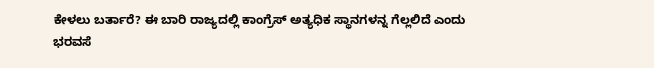ಕೇಳಲು ಬರ್ತಾರೆ? ಈ ಬಾರಿ ರಾಜ್ಯದಲ್ಲಿ ಕಾಂಗ್ರೆಸ್ ಅತ್ಯಧಿಕ ಸ್ಥಾನಗಳನ್ನ ಗೆಲ್ಲಲಿದೆ ಎಂದು ಭರವಸೆ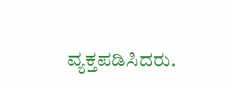ವ್ಯಕ್ತಪಡಿಸಿದರು.